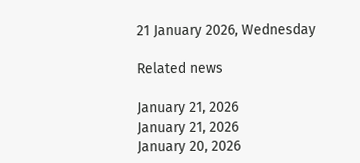21 January 2026, Wednesday

Related news

January 21, 2026
January 21, 2026
January 20, 2026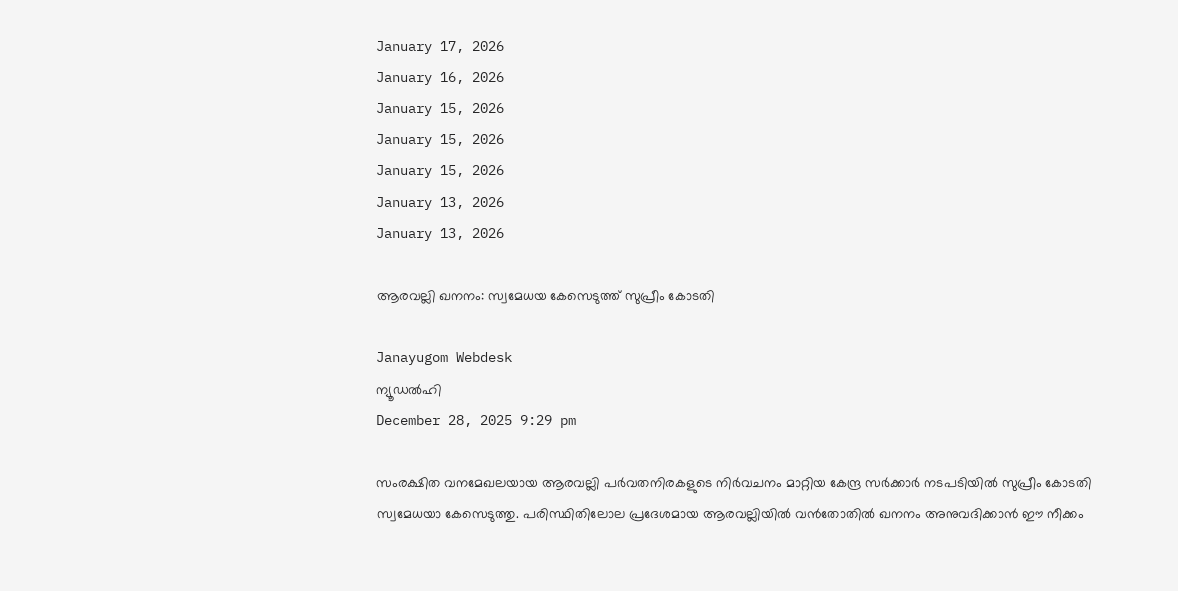January 17, 2026
January 16, 2026
January 15, 2026
January 15, 2026
January 15, 2026
January 13, 2026
January 13, 2026

ആരവല്ലി ഖനനം: സ്വമേധയ കേസെടുത്ത് സുപ്രീം കോടതി

Janayugom Webdesk
ന്യൂഡൽഹി
December 28, 2025 9:29 pm

സംരക്ഷിത വനമേഖലയായ ആരവല്ലി പർവതനിരകളുടെ നിർവചനം മാറ്റിയ കേന്ദ്ര സർക്കാർ നടപടിയിൽ സുപ്രീം കോടതി സ്വമേധയാ കേസെടുത്തു. പരിസ്ഥിതിലോല പ്രദേശമായ ആരവല്ലിയിൽ വൻതോതിൽ ഖനനം അനുവദിക്കാൻ ഈ നീക്കം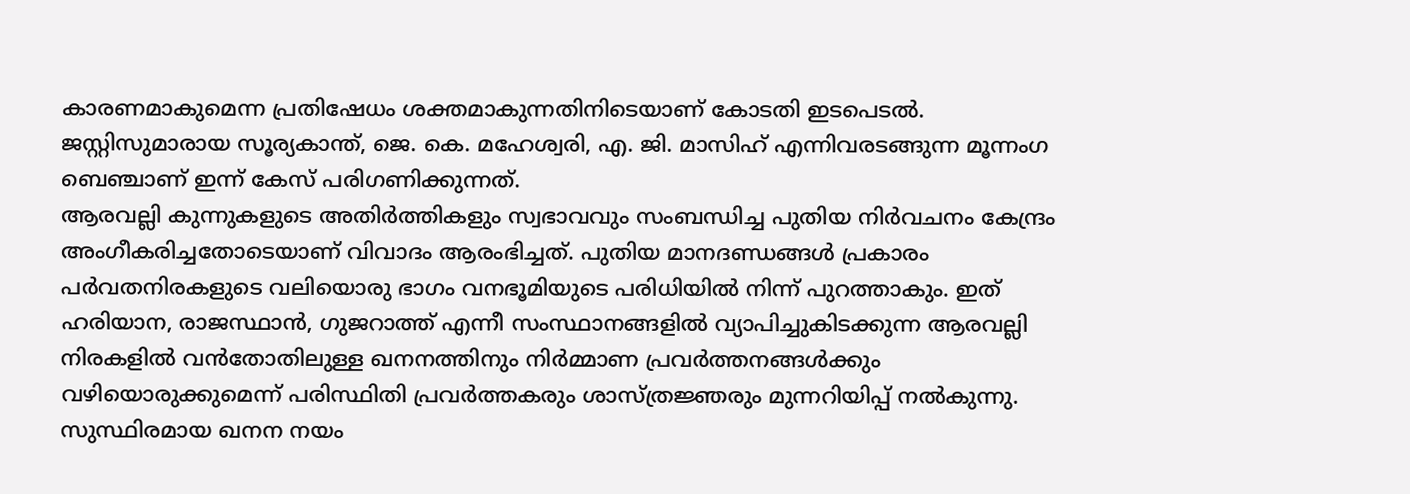കാരണമാകുമെന്ന പ്രതിഷേധം ശക്തമാകുന്നതിനിടെയാണ് കോടതി ഇടപെടൽ. ജസ്റ്റിസുമാരായ സൂര്യകാന്ത്, ജെ. കെ. മഹേശ്വരി, എ. ജി. മാസിഹ് എന്നിവരടങ്ങുന്ന മൂന്നംഗ ബെഞ്ചാണ് ഇന്ന് കേസ് പരിഗണിക്കുന്നത്.
ആരവല്ലി കുന്നുകളുടെ അതിർത്തികളും സ്വഭാവവും സംബന്ധിച്ച പുതിയ നിർവചനം കേന്ദ്രം അംഗീകരിച്ചതോടെയാണ് വിവാദം ആരംഭിച്ചത്. പുതിയ മാനദണ്ഡങ്ങൾ പ്രകാരം പർവതനിരകളുടെ വലിയൊരു ഭാഗം വനഭൂമിയുടെ പരിധിയിൽ നിന്ന് പുറത്താകും. ഇത് ഹരിയാന, രാജസ്ഥാൻ, ഗുജറാത്ത് എന്നീ സംസ്ഥാനങ്ങളിൽ വ്യാപിച്ചുകിടക്കുന്ന ആരവല്ലി നിരകളിൽ വൻതോതിലുള്ള ഖനനത്തിനും നിർമ്മാണ പ്രവർത്തനങ്ങൾക്കും വഴിയൊരുക്കുമെന്ന് പരിസ്ഥിതി പ്രവർത്തകരും ശാസ്ത്രജ്ഞരും മുന്നറിയിപ്പ് നൽകുന്നു.
സുസ്ഥിരമായ ഖനന നയം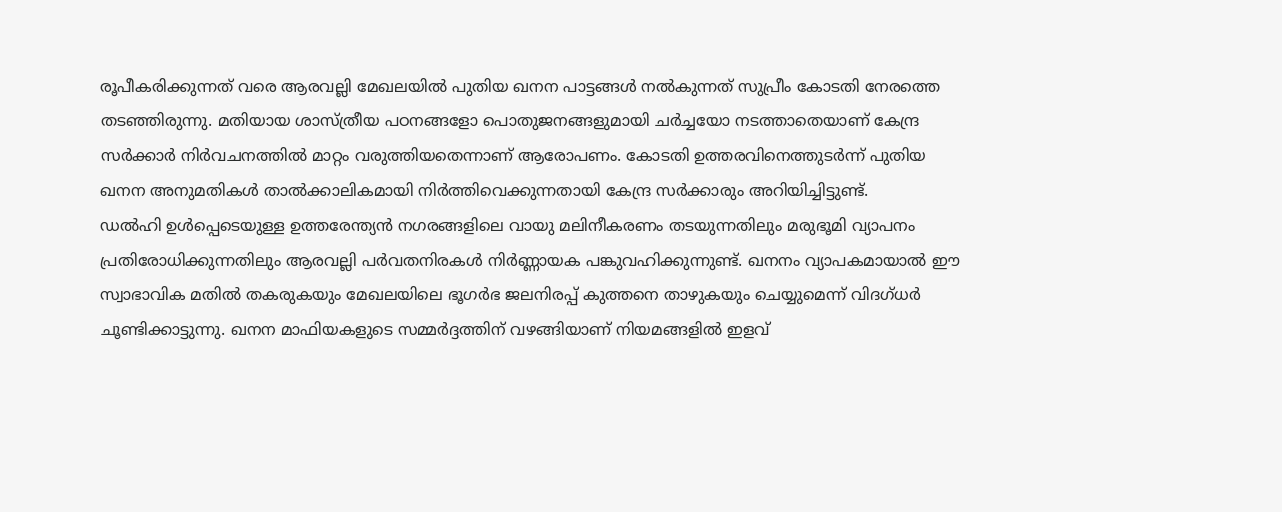രൂപീകരിക്കുന്നത് വരെ ആരവല്ലി മേഖലയിൽ പുതിയ ഖനന പാട്ടങ്ങൾ നൽകുന്നത് സുപ്രീം കോടതി നേരത്തെ തടഞ്ഞിരുന്നു. മതിയായ ശാസ്ത്രീയ പഠനങ്ങളോ പൊതുജനങ്ങളുമായി ചർച്ചയോ നടത്താതെയാണ് കേന്ദ്ര സർക്കാർ നിർവചനത്തിൽ മാറ്റം വരുത്തിയതെന്നാണ് ആരോപണം. കോടതി ഉത്തരവിനെത്തുടർന്ന് പുതിയ ഖനന അനുമതികൾ താൽക്കാലികമായി നിർത്തിവെക്കുന്നതായി കേന്ദ്ര സർക്കാരും അറിയിച്ചിട്ടുണ്ട്.
ഡൽഹി ഉൾപ്പെടെയുള്ള ഉത്തരേന്ത്യൻ നഗരങ്ങളിലെ വായു മലിനീകരണം തടയുന്നതിലും മരുഭൂമി വ്യാപനം പ്രതിരോധിക്കുന്നതിലും ആരവല്ലി പർവതനിരകൾ നിർണ്ണായക പങ്കുവഹിക്കുന്നുണ്ട്. ഖനനം വ്യാപകമായാൽ ഈ സ്വാഭാവിക മതിൽ തകരുകയും മേഖലയിലെ ഭൂഗർഭ ജലനിരപ്പ് കുത്തനെ താഴുകയും ചെയ്യുമെന്ന് വിദഗ്ധർ ചൂണ്ടിക്കാട്ടുന്നു. ഖനന മാഫിയകളുടെ സമ്മർദ്ദത്തിന് വഴങ്ങിയാണ് നിയമങ്ങളിൽ ഇളവ്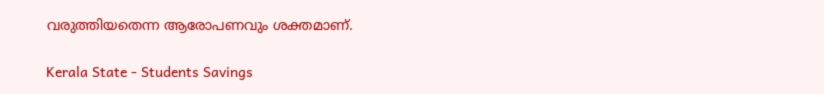വരുത്തിയതെന്ന ആരോപണവും ശക്തമാണ്.

Kerala State - Students Savings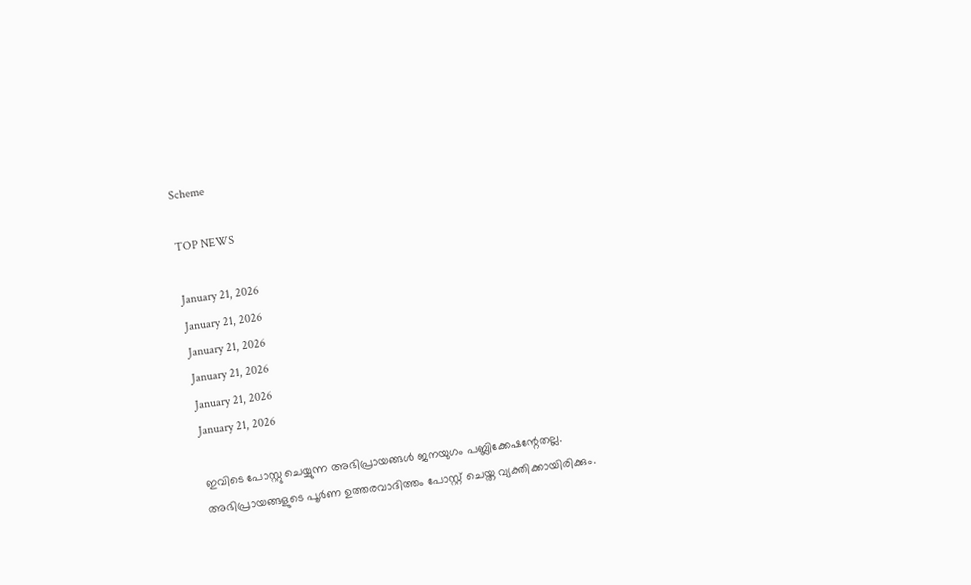Scheme

TOP NEWS

January 21, 2026
January 21, 2026
January 21, 2026
January 21, 2026
January 21, 2026
January 21, 2026

ഇവിടെ പോസ്റ്റു ചെയ്യുന്ന അഭിപ്രായങ്ങള്‍ ജനയുഗം പബ്ലിക്കേഷന്റേതല്ല. അഭിപ്രായങ്ങളുടെ പൂര്‍ണ ഉത്തരവാദിത്തം പോസ്റ്റ് ചെയ്ത വ്യക്തിക്കായിരിക്കും.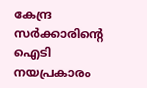കേന്ദ്ര സര്‍ക്കാരിന്റെ ഐടി നയപ്രകാരം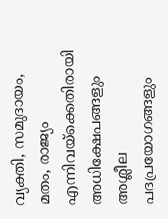വ്യക്തി, സമുദായം, മതം, രാജ്യം എന്നിവയ്‌ക്കെതിരായി അധിക്ഷേപങ്ങളും അശ്ലീല പദപ്രയോഗങ്ങളും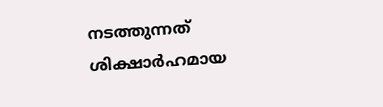നടത്തുന്നത് ശിക്ഷാര്‍ഹമായ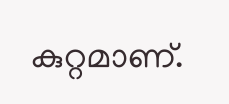കുറ്റമാണ്.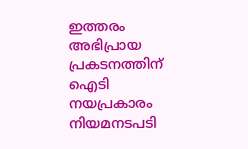ഇത്തരം അഭിപ്രായ പ്രകടനത്തിന് ഐടി നയപ്രകാരം നിയമനടപടി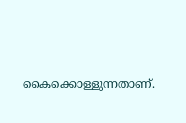കൈക്കൊള്ളുന്നതാണ്.